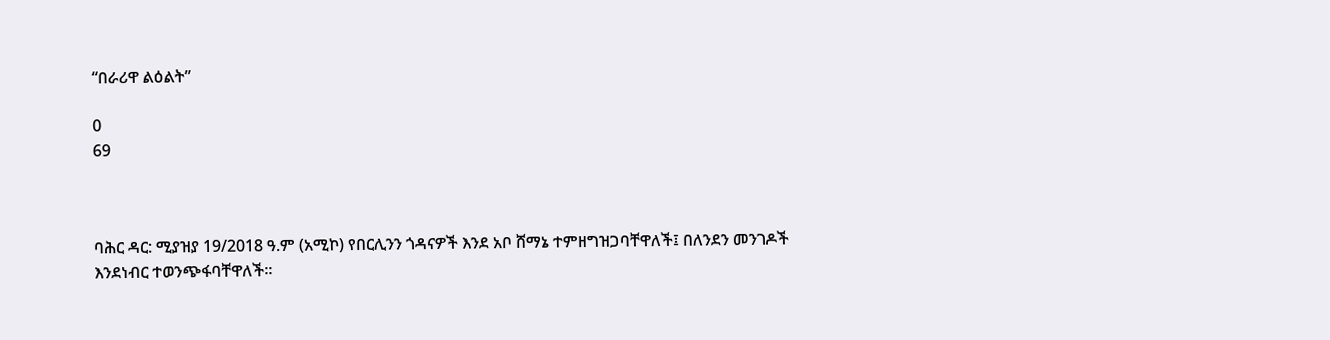“በራሪዋ ልዕልት”

0
69



ባሕር ዳር: ሚያዝያ 19/2018 ዓ.ም (አሚኮ) የበርሊንን ጎዳናዎች እንደ አቦ ሸማኔ ተምዘግዝጋባቸዋለች፤ በለንደን መንገዶች እንደነብር ተወንጭፋባቸዋለች።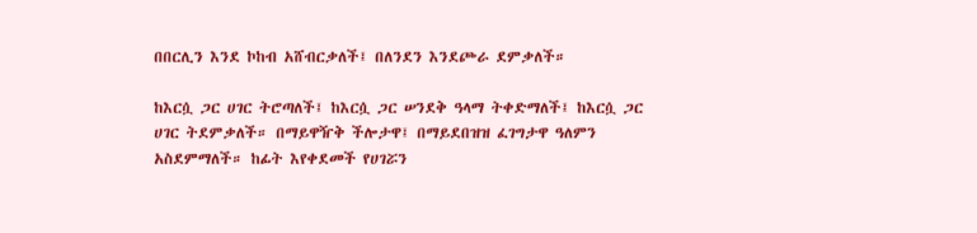በበርሊን እንደ ኮከብ አሸብርቃለች፤ በለንደን እንደጮራ ደምቃለች።

ከእርሷ ጋር ሀገር ትሮጣለች፤ ከእርሷ ጋር ሠንደቅ ዓላማ ትቀድማለች፤ ከእርሷ ጋር ሀገር ትደምቃለች። በማይዋዥቅ ችሎታዋ፤ በማይደበዝዝ ፈገግታዋ ዓለምን አስደምማለች። ከፊት እየቀደመች የሀገሯን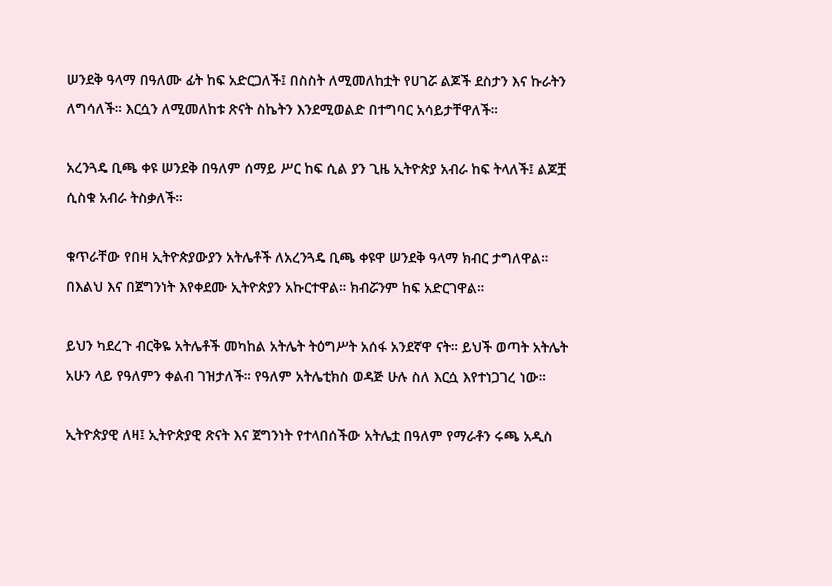ሠንደቅ ዓላማ በዓለሙ ፊት ከፍ አድርጋለች፤ በስስት ለሚመለከቷት የሀገሯ ልጆች ደስታን እና ኩራትን ለግሳለች። እርሷን ለሚመለከቱ ጽናት ስኬትን እንደሚወልድ በተግባር አሳይታቸዋለች።

አረንጓዴ ቢጫ ቀዩ ሠንደቅ በዓለም ሰማይ ሥር ከፍ ሲል ያን ጊዜ ኢትዮጵያ አብራ ከፍ ትላለች፤ ልጆቿ ሲስቁ አብራ ትስቃለች።

ቁጥራቸው የበዛ ኢትዮጵያውያን አትሌቶች ለአረንጓዴ ቢጫ ቀዩዋ ሠንደቅ ዓላማ ክብር ታግለዋል። በእልህ እና በጀግንነት እየቀደሙ ኢትዮጵያን አኩርተዋል። ክብሯንም ከፍ አድርገዋል።

ይህን ካደረጉ ብርቅዬ አትሌቶች መካከል አትሌት ትዕግሥት አሰፋ አንደኛዋ ናት። ይህች ወጣት አትሌት አሁን ላይ የዓለምን ቀልብ ገዝታለች። የዓለም አትሌቲክስ ወዳጅ ሁሉ ስለ እርሷ እየተነጋገረ ነው።

ኢትዮጵያዊ ለዛ፤ ኢትዮጵያዊ ጽናት እና ጀግንነት የተላበሰችው አትሌቷ በዓለም የማራቶን ሩጫ አዲስ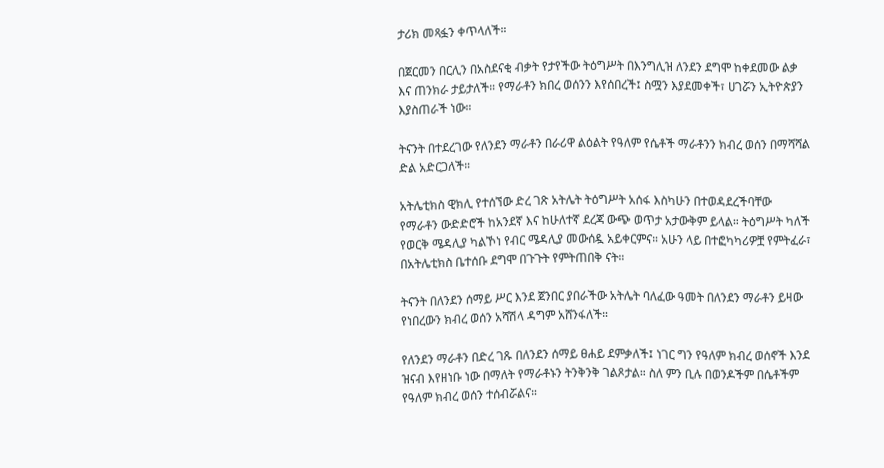ታሪክ መጻፏን ቀጥላለች።

በጀርመን በርሊን በአስደናቂ ብቃት የታየችው ትዕግሥት በእንግሊዝ ለንደን ደግሞ ከቀደመው ልቃ እና ጠንክራ ታይታለች። የማራቶን ክበረ ወሰንን እየሰበረች፤ ስሟን እያደመቀች፣ ሀገሯን ኢትዮጵያን እያስጠራች ነው።

ትናንት በተደረገው የለንደን ማራቶን በራሪዋ ልዕልት የዓለም የሴቶች ማራቶንን ክብረ ወሰን በማሻሻል ድል አድርጋለች።

አትሌቲክስ ዊክሊ የተሰኘው ድረ ገጽ አትሌት ትዕግሥት አሰፋ እስካሁን በተወዳደረችባቸው የማራቶን ውድድሮች ከአንደኛ እና ከሁለተኛ ደረጃ ውጭ ወጥታ አታውቅም ይላል። ትዕግሥት ካለች የወርቅ ሜዳሊያ ካልኾነ የብር ሜዳሊያ መውሰዷ አይቀርምና። አሁን ላይ በተፎካካሪዎቿ የምትፈራ፣ በአትሌቲክስ ቤተሰቡ ደግሞ በጉጉት የምትጠበቅ ናት።

ትናንት በለንደን ሰማይ ሥር እንደ ጀንበር ያበራችው አትሌት ባለፈው ዓመት በለንደን ማራቶን ይዛው የነበረውን ክብረ ወሰን አሻሽላ ዳግም አሸንፋለች።

የለንደን ማራቶን በድረ ገጹ በለንደን ሰማይ ፀሐይ ደምቃለች፤ ነገር ግን የዓለም ክብረ ወሰኖች እንደ ዝናብ እየዘነቡ ነው በማለት የማራቶኑን ትንቅንቅ ገልጾታል። ስለ ምን ቢሉ በወንዶችም በሴቶችም የዓለም ክብረ ወሰን ተሰብሯልና።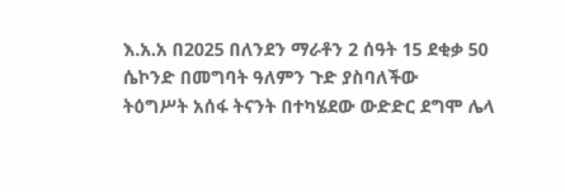እ.አ.አ በ2025 በለንደን ማራቶን 2 ሰዓት 15 ደቂቃ 50 ሴኮንድ በመግባት ዓለምን ጉድ ያስባለችው
ትዕግሥት አሰፋ ትናንት በተካሄደው ውድድር ደግሞ ሌላ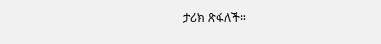ታሪክ ጽፋለች።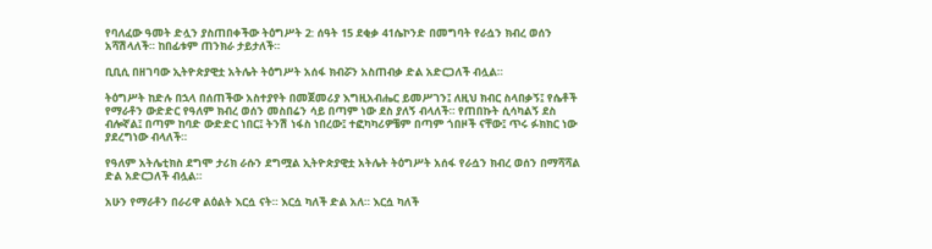የባለፈው ዓመት ድሏን ያስጠበቀችው ትዕግሥት 2: ሰዓት 15 ደቂቃ 41ሴኮንድ በመግባት የራሷን ክብረ ወሰን አሻሽላለች። ከበፊቱም ጠንክራ ታይታለች።

ቢቢሲ በዘገባው ኢትዮጵያዊቷ አትሌት ትዕግሥት አሰፋ ክብሯን አስጠብቃ ድል አድርጋለች ብሏል።

ትዕግሥት ከድሉ በኋላ በሰጠችው አስተያየት በመጀመሪያ እግዚአብሔር ይመሥገን፤ ለዚህ ክብር ስላበቃኝ፤ የሴቶች የማራቶን ውድድር የዓለም ክብረ ወሰን መስበሬን ሳይ በጣም ነው ደስ ያለኝ ብላለች። የጠበኩት ሲሳካልኝ ደስ ብሎኛል፤ በጣም ከባድ ውድድር ነበር፤ ትንሽ ነፋስ ነበረው፤ ተፎካካሪዎቼም በጣም ጎበዞች ናቸው፤ ጥሩ ፉክክር ነው ያደረግነው ብላለች።

የዓለም አትሌቲክስ ደግሞ ታሪክ ራሱን ደግሟል ኢትዮጵያዊቷ አትሌት ትዕግሥት አሰፋ የራሷን ክብረ ወሰን በማሻሻል ድል አድርጋለች ብሏል።

አሁን የማራቶን በራሪዋ ልዕልት እርሷ ናት። እርሷ ካለች ድል አለ። እርሷ ካለች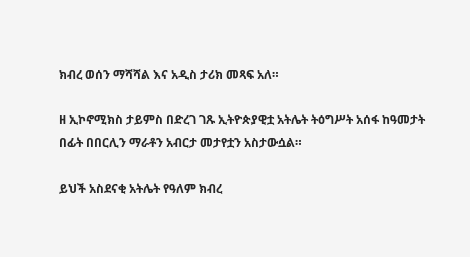ክብረ ወሰን ማሻሻል እና አዲስ ታሪክ መጻፍ አለ።

ዘ ኢኮኖሚክስ ታይምስ በድረገ ገጹ ኢትዮጵያዊቷ አትሌት ትዕግሥት አሰፋ ከዓመታት በፊት በበርሊን ማራቶን አብርታ መታየቷን አስታውሷል።

ይህች አስደናቂ አትሌት የዓለም ክብረ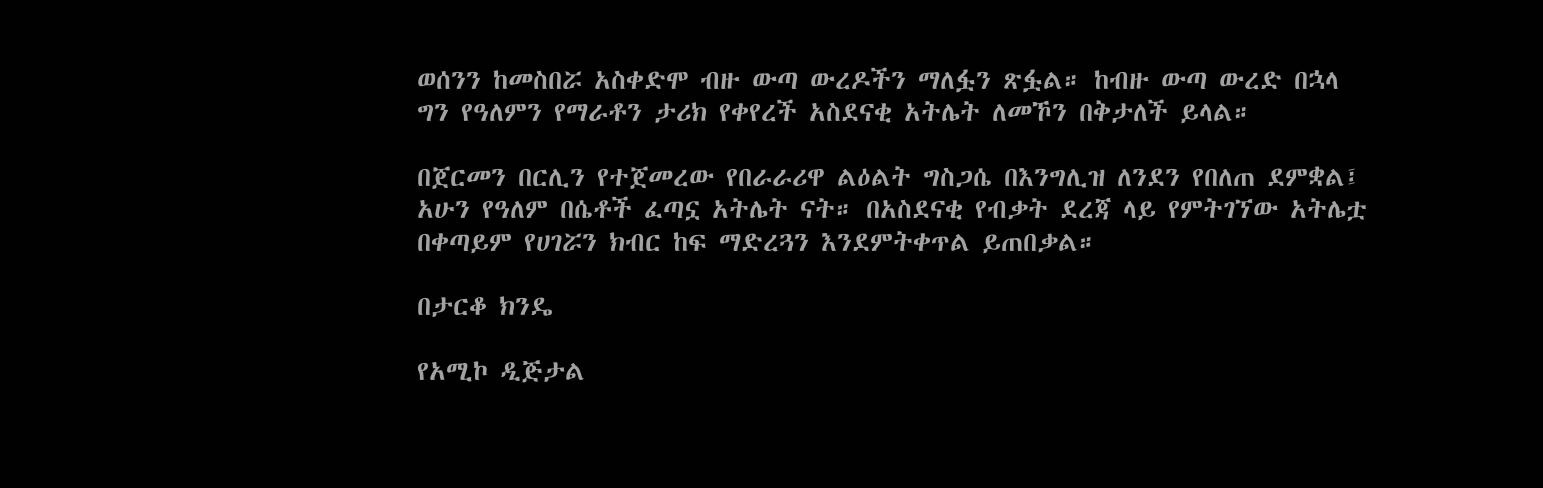ወሰንን ከመስበሯ አስቀድሞ ብዙ ውጣ ውረዶችን ማለፏን ጽፏል። ከብዙ ውጣ ውረድ በኋላ ግን የዓለምን የማራቶን ታሪክ የቀየረች አስደናቂ አትሌት ለመኾን በቅታለች ይላል።

በጀርመን በርሊን የተጀመረው የበራራሪዋ ልዕልት ግስጋሴ በእንግሊዝ ለንደን የበለጠ ደምቋል፤ አሁን የዓለም በሴቶች ፈጣኗ አትሌት ናት። በአስደናቂ የብቃት ደረጃ ላይ የምትገኘው አትሌቷ በቀጣይም የሀገሯን ክብር ከፍ ማድረጓን እንደምትቀጥል ይጠበቃል።

በታርቆ ክንዴ

የአሚኮ ዲጅታል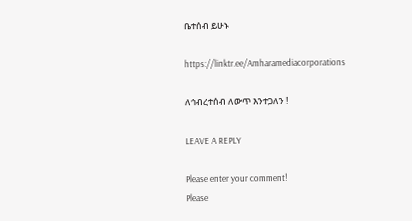ቤተሰብ ይሁኑ

https://linktr.ee/Amharamediacorporations

ለኅብረተሰብ ለውጥ እንተጋለን !

LEAVE A REPLY

Please enter your comment!
Please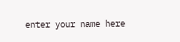enter your name here